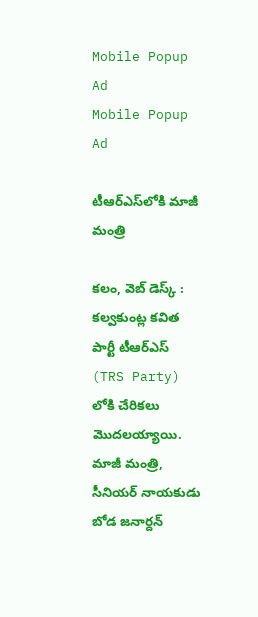Mobile Popup Ad
Mobile Popup Ad

టీఆర్ఎస్‌లోకి మాజీ మంత్రి

కలం, వెబ్ డెస్క్ : కల్వకుంట్ల కవిత పార్టీ టీఆర్ఎస్ (TRS Party) లోకి చేరికలు మొదలయ్యాయి. మాజీ మంత్రి, సీనియర్ నాయకుడు బోడ జనార్దన్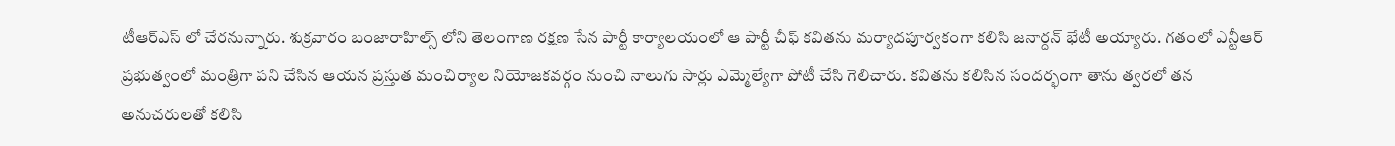టీఆర్ఎస్ లో చేరనున్నారు. శుక్రవారం బంజారాహిల్స్ లోని తెలంగాణ రక్షణ సేన పార్టీ కార్యాలయంలో ఆ పార్టీ చీఫ్ కవితను మర్యాదపూర్వకంగా కలిసి జనార్దన్ భేటీ అయ్యారు. గతంలో ఎన్టీఆర్ ప్రభుత్వంలో మంత్రిగా పని చేసిన ఆయన ప్రస్తుత మంచిర్యాల నియోజకవర్గం నుంచి నాలుగు సార్లు ఎమ్మెల్యేగా పోటీ చేసి గెలిచారు. కవితను కలిసిన సందర్భంగా తాను త్వరలో తన అనుచరులతో కలిసి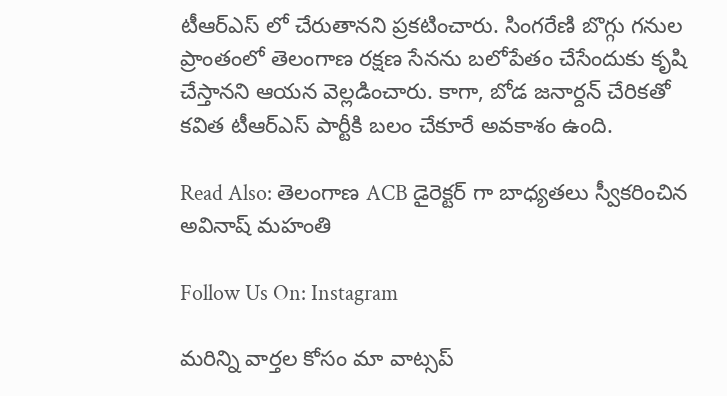టీఆర్ఎస్ లో చేరుతానని ప్రకటించారు. సింగరేణి బొగ్గు గనుల ప్రాంతంలో తెలంగాణ రక్షణ సేనను బలోపేతం చేసేందుకు కృషి చేస్తానని ఆయన వెల్లడించారు. కాగా, బోడ జనార్దన్ చేరికతో కవిత టీఆర్ఎస్ పార్టీకి బలం చేకూరే అవకాశం ఉంది.

Read Also: తెలంగాణ ACB డైరెక్టర్ గా బాధ్యతలు స్వీకరించిన అవినాష్ మహంతి

Follow Us On: Instagram

మ‌రిన్ని వార్త‌ల కోసం మా వాట్స‌ప్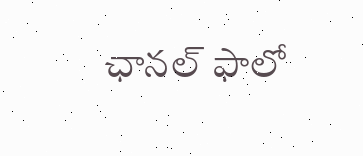ఛాన‌ల్ ఫాలో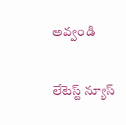అవ్వండి

లేటెస్ట్ న్యూస్‌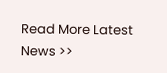Read More Latest News >>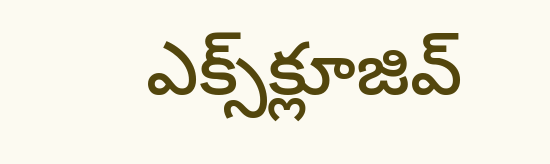ఎక్స్‌క్లూజివ్‌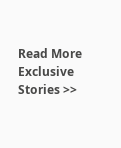Read More Exclusive Stories >>